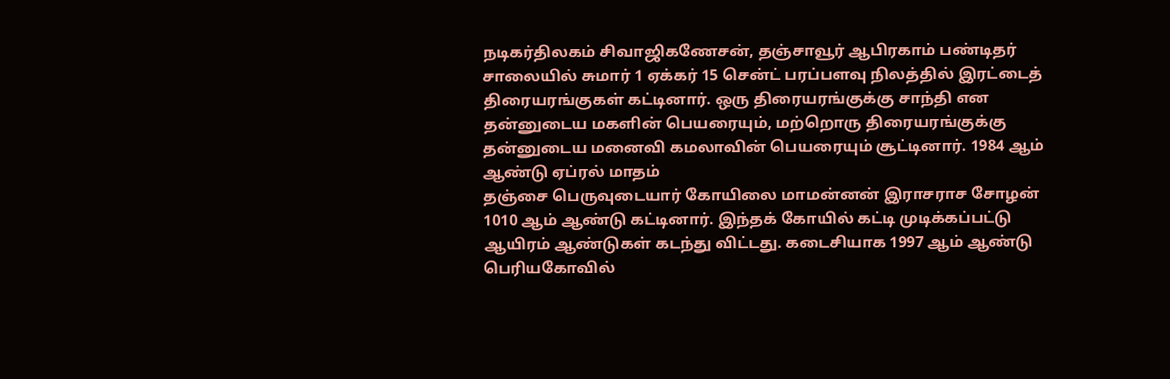நடிகர்திலகம் சிவாஜிகணேசன், தஞ்சாவூர் ஆபிரகாம் பண்டிதர் சாலையில் சுமார் 1 ஏக்கர் 15 சென்ட் பரப்பளவு நிலத்தில் இரட்டைத் திரையரங்குகள் கட்டினார். ஒரு திரையரங்குக்கு சாந்தி என தன்னுடைய மகளின் பெயரையும், மற்றொரு திரையரங்குக்கு தன்னுடைய மனைவி கமலாவின் பெயரையும் சூட்டினார். 1984 ஆம் ஆண்டு ஏப்ரல் மாதம்
தஞ்சை பெருவுடையார் கோயிலை மாமன்னன் இராசராச சோழன் 1010 ஆம் ஆண்டு கட்டினார். இந்தக் கோயில் கட்டி முடிக்கப்பட்டு ஆயிரம் ஆண்டுகள் கடந்து விட்டது. கடைசியாக 1997 ஆம் ஆண்டு பெரியகோவில்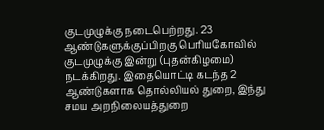குடமுழுக்கு நடைபெற்றது. 23 ஆண்டுகளுக்குப்பிறகு பெரியகோவில் குடமுழுக்கு இன்று (புதன்கிழமை) நடக்கிறது. இதையொட்டி கடந்த 2 ஆண்டுகளாக தொல்லியல் துறை, இந்து சமய அறநிலையத்துறை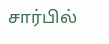சார்பில்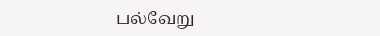பல்வேறு